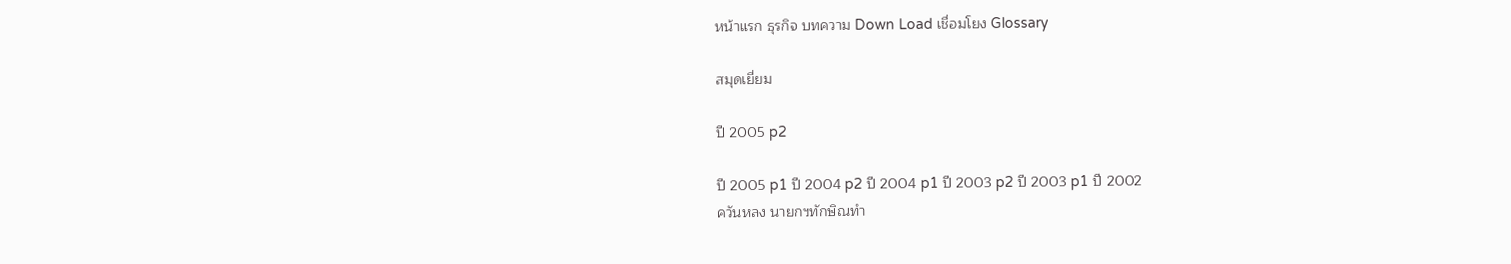หน้าแรก ธุรกิจ บทความ Down Load เชื่อมโยง Glossary

สมุดเยี่ยม

ปี 2005 p2

ปี 2005 p1 ปี 2004 p2 ปี 2004 p1 ปี 2003 p2 ปี 2003 p1 ปี 2002
ควันหลง นายกฯทักษิณทำ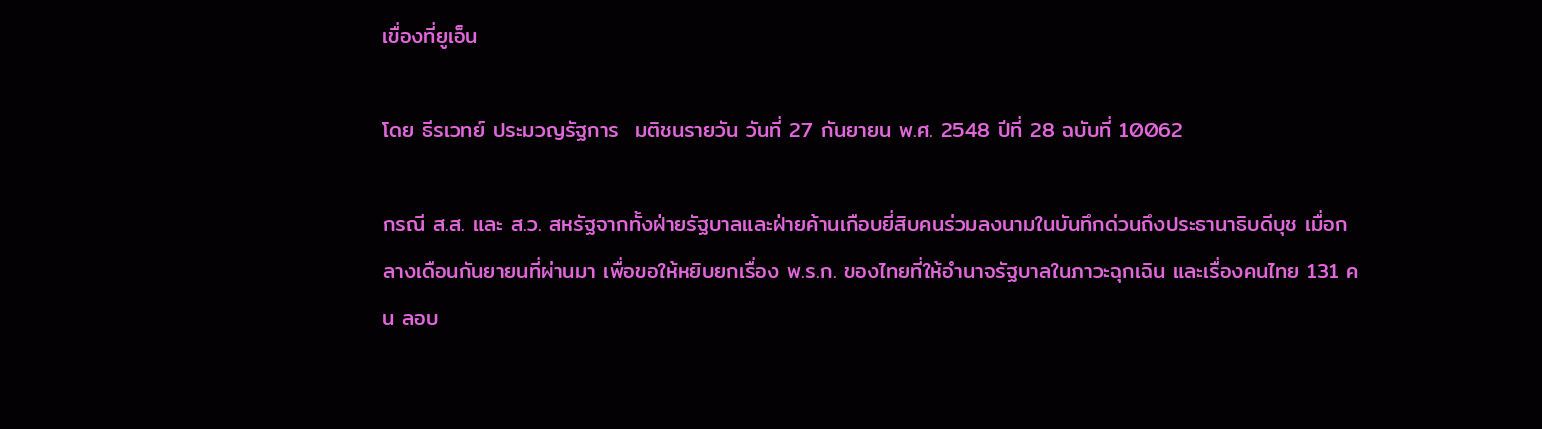เขื่องที่ยูเอ็น

โดย ธีรเวทย์ ประมวญรัฐการ  มติชนรายวัน วันที่ 27 กันยายน พ.ศ. 2548 ปีที่ 28 ฉบับที่ 10062

กรณี ส.ส. และ ส.ว. สหรัฐจากทั้งฝ่ายรัฐบาลและฝ่ายค้านเกือบยี่สิบคนร่วมลงนามในบันทึกด่วนถึงประธานาธิบดีบุช เมื่อกลางเดือนกันยายนที่ผ่านมา เพื่อขอให้หยิบยกเรื่อง พ.ร.ก. ของไทยที่ให้อำนาจรัฐบาลในภาวะฉุกเฉิน และเรื่องคนไทย 131 คน ลอบ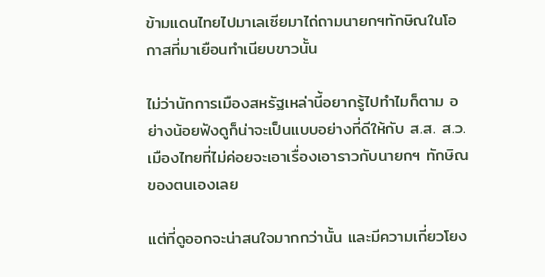ข้ามแดนไทยไปมาเลเซียมาไถ่ถามนายกฯทักษิณในโอกาสที่มาเยือนทำเนียบขาวนั้น

ไม่ว่านักการเมืองสหรัฐเหล่านี้อยากรู้ไปทำไมก็ตาม อย่างน้อยฟังดูก็น่าจะเป็นแบบอย่างที่ดีให้กับ ส.ส. ส.ว. เมืองไทยที่ไม่ค่อยจะเอาเรื่องเอาราวกับนายกฯ ทักษิณของตนเองเลย

แต่ที่ดูออกจะน่าสนใจมากกว่านั้น และมีความเกี่ยวโยง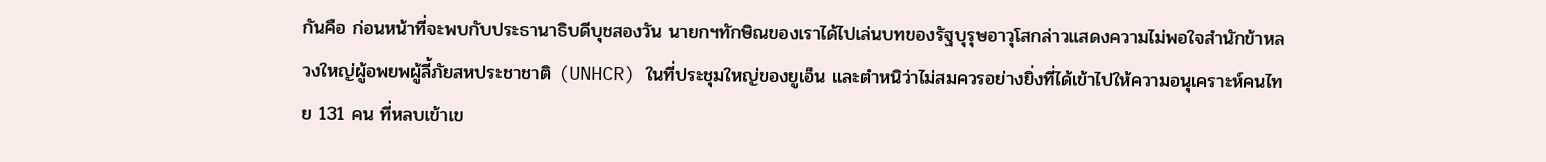กันคือ ก่อนหน้าที่จะพบกับประธานาธิบดีบุชสองวัน นายกฯทักษิณของเราได้ไปเล่นบทของรัฐบุรุษอาวุโสกล่าวแสดงความไม่พอใจสำนักข้าหลวงใหญ่ผู้อพยพผู้ลี้ภัยสหประชาชาติ (UNHCR) ในที่ประชุมใหญ่ของยูเอ็น และตำหนิว่าไม่สมควรอย่างยิ่งที่ได้เข้าไปให้ความอนุเคราะห์คนไทย 131 คน ที่หลบเข้าเข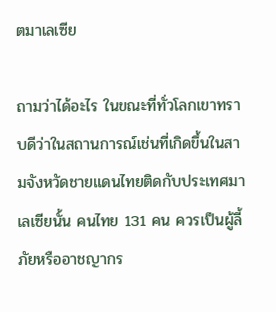ตมาเลเซีย

ถามว่าได้อะไร ในขณะที่ทั่วโลกเขาทราบดีว่าในสถานการณ์เช่นที่เกิดขึ้นในสามจังหวัดชายแดนไทยติดกับประเทศมาเลเซียนั้น คนไทย 131 คน ควรเป็นผู้ลี้ภัยหรืออาชญากร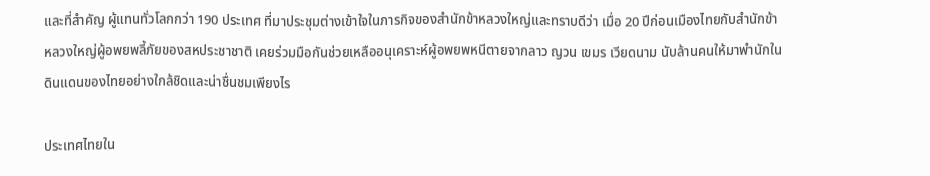และที่สำคัญ ผู้แทนทั่วโลกกว่า 190 ประเทศ ที่มาประชุมต่างเข้าใจในภารกิจของสำนักข้าหลวงใหญ่และทราบดีว่า เมื่อ 20 ปีก่อนเมืองไทยกับสำนักข้าหลวงใหญ่ผู้อพยพลี้ภัยของสหประชาชาติ เคยร่วมมือกันช่วยเหลืออนุเคราะห์ผู้อพยพหนีตายจากลาว ญวน เขมร เวียดนาม นับล้านคนให้มาพำนักในดินแดนของไทยอย่างใกล้ชิดและน่าชื่นชมเพียงไร

ประเทศไทยใน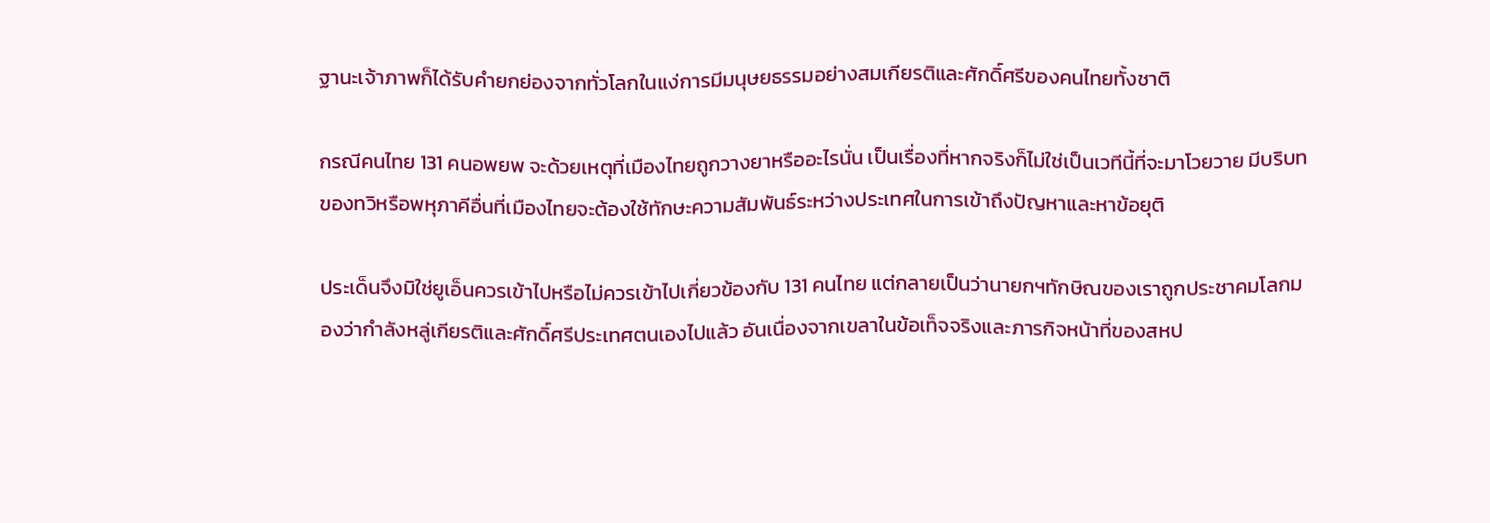ฐานะเจ้าภาพก็ได้รับคำยกย่องจากทั่วโลกในแง่การมีมนุษยธรรมอย่างสมเกียรติและศักดิ์ศรีของคนไทยทั้งชาติ

กรณีคนไทย 131 คนอพยพ จะด้วยเหตุที่เมืองไทยถูกวางยาหรืออะไรนั่น เป็นเรื่องที่หากจริงก็ไม่ใช่เป็นเวทีนี้ที่จะมาโวยวาย มีบริบทของทวิหรือพหุภาคีอื่นที่เมืองไทยจะต้องใช้ทักษะความสัมพันธ์ระหว่างประเทศในการเข้าถึงปัญหาและหาข้อยุติ

ประเด็นจึงมิใช่ยูเอ็นควรเข้าไปหรือไม่ควรเข้าไปเกี่ยวข้องกับ 131 คนไทย แต่กลายเป็นว่านายกฯทักษิณของเราถูกประชาคมโลกมองว่ากำลังหลู่เกียรติและศักดิ์ศรีประเทศตนเองไปแล้ว อันเนื่องจากเขลาในข้อเท็จจริงและภารกิจหน้าที่ของสหป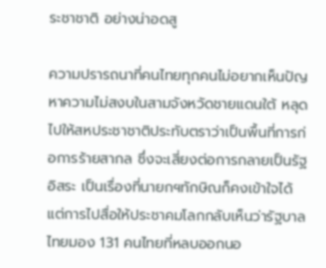ระชาชาติ อย่างน่าอดสู

ความปรารถนาที่คนไทยทุกคนไม่อยากเห็นปัญหาความไม่สงบในสามจังหวัดชายแดนใต้ หลุดไปให้สหประชาชาติประทับตราว่าเป็นพื้นที่การก่อการร้ายสากล ซึ่งจะเสี่ยงต่อการกลายเป็นรัฐอิสระ เป็นเรื่องที่นายกฯทักษิณก็คงเข้าใจได้ แต่การไปสื่อให้ประชาคมโลกกลับเห็นว่ารัฐบาลไทยมอง 131 คนไทยที่หลบออกนอ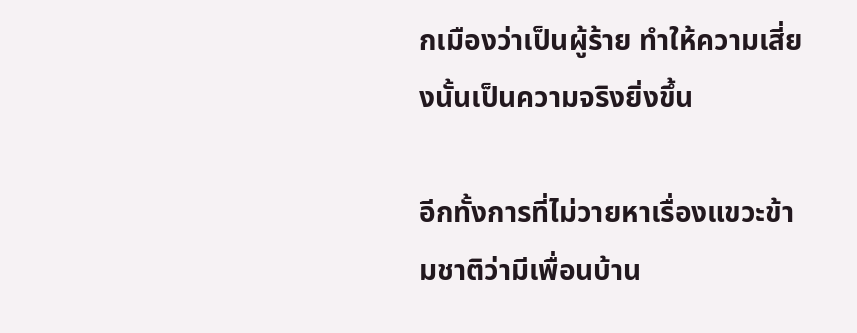กเมืองว่าเป็นผู้ร้าย ทำให้ความเสี่ยงนั้นเป็นความจริงยิ่งขึ้น

อีกทั้งการที่ไม่วายหาเรื่องแขวะข้ามชาติว่ามีเพื่อนบ้าน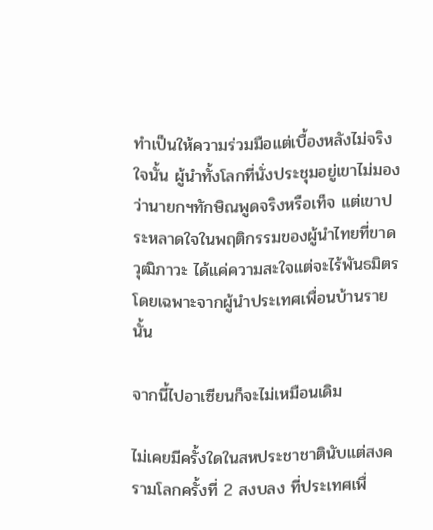ทำเป็นให้ความร่วมมือแต่เบื้องหลังไม่จริงใจนั้น ผู้นำทั้งโลกที่นั่งประชุมอยู่เขาไม่มองว่านายกฯทักษิณพูดจริงหรือเท็จ แต่เขาประหลาดใจในพฤติกรรมของผู้นำไทยที่ขาดวุฒิภาวะ ได้แค่ความสะใจแต่จะไร้พันธมิตร โดยเฉพาะจากผู้นำประเทศเพื่อนบ้านรายนั้น

จากนี้ไปอาเซียนก็จะไม่เหมือนเดิม

ไม่เคยมีครั้งใดในสหประชาชาตินับแต่สงครามโลกครั้งที่ 2 สงบลง ที่ประเทศเพื่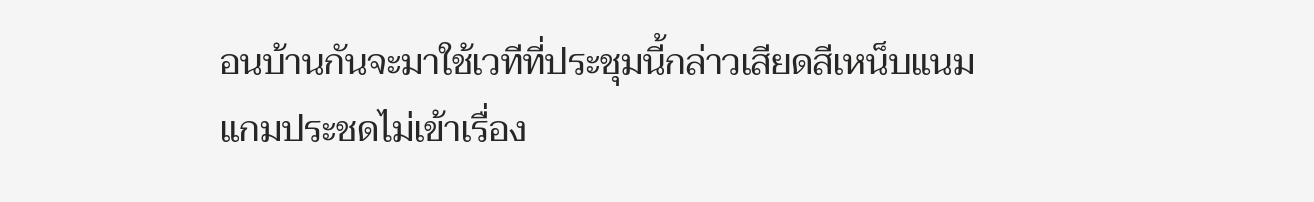อนบ้านกันจะมาใช้เวทีที่ประชุมนี้กล่าวเสียดสีเหน็บแนมแกมประชดไม่เข้าเรื่อง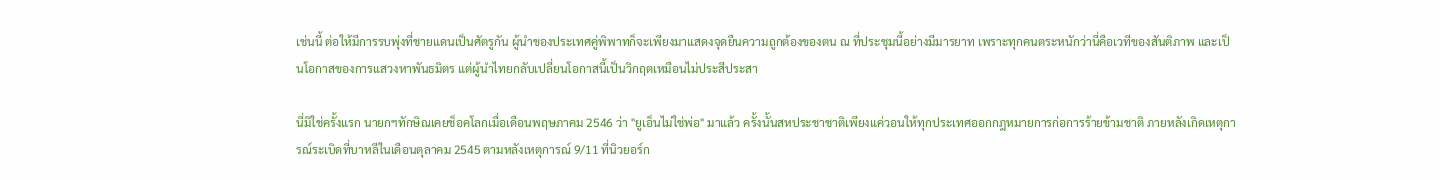เช่นนี้ ต่อให้มีการรบพุ่งที่ชายแดนเป็นศัตรูกัน ผู้นำของประเทศคู่พิพาทก็จะเพียงมาแสดงจุดยืนความถูกต้องของตน ณ ที่ประชุมนี้อย่างมีมารยาท เพราะทุกคนตระหนักว่านี่คือเวทีของสันติภาพ และเป็นโอกาสของการแสวงหาพันธมิตร แต่ผู้นำไทยกลับเปลี่ยนโอกาสนี้เป็นวิกฤตเหมือนไม่ประสีประสา

นี่มิใช่ครั้งแรก นายกฯทักษิณเคยช็อคโลกเมื่อเดือนพฤษภาคม 2546 ว่า "ยูเอ็นไม่ใช่พ่อ" มาแล้ว ครั้งนั้นสหประชาชาติเพียงแค่วอนให้ทุกประเทศออกกฎหมายการก่อการร้ายข้ามชาติ ภายหลังเกิดเหตุการณ์ระเบิดที่บาหลีในเดือนตุลาคม 2545 ตามหลังเหตุการณ์ 9/11 ที่นิวยอร์ก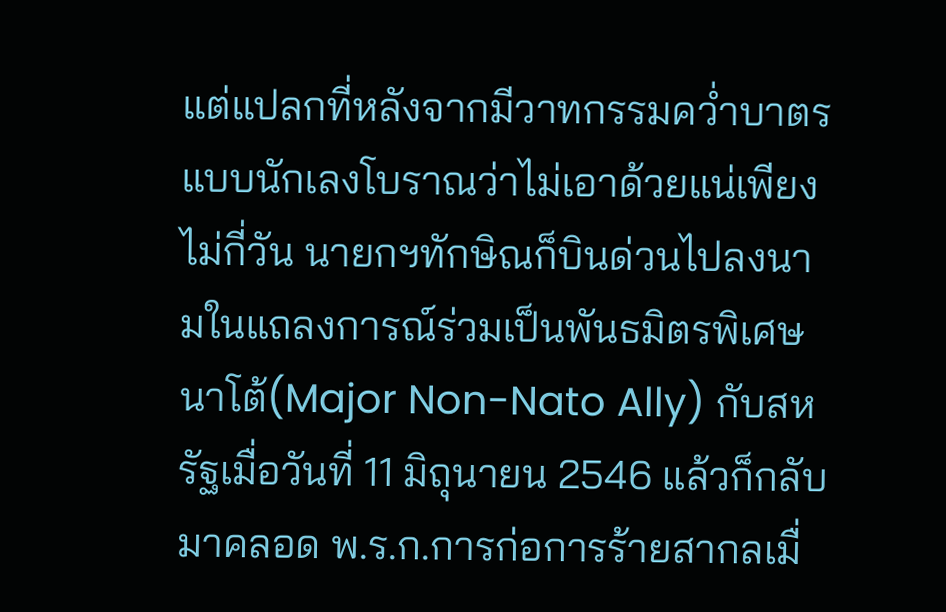แต่แปลกที่หลังจากมีวาทกรรมคว่ำบาตรแบบนักเลงโบราณว่าไม่เอาด้วยแน่เพียงไม่กี่วัน นายกฯทักษิณก็บินด่วนไปลงนามในแถลงการณ์ร่วมเป็นพันธมิตรพิเศษนาโต้(Major Non-Nato Ally) กับสหรัฐเมื่อวันที่ 11 มิถุนายน 2546 แล้วก็กลับมาคลอด พ.ร.ก.การก่อการร้ายสากลเมื่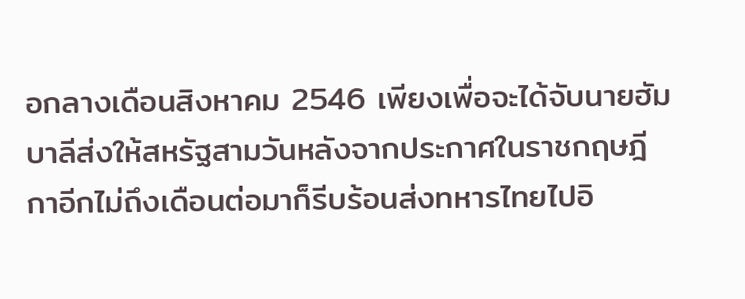อกลางเดือนสิงหาคม 2546 เพียงเพื่อจะได้จับนายฮัมบาลีส่งให้สหรัฐสามวันหลังจากประกาศในราชกฤษฎีกาอีกไม่ถึงเดือนต่อมาก็รีบร้อนส่งทหารไทยไปอิ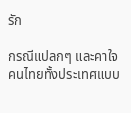รัก

กรณีแปลกๆ และคาใจคนไทยทั้งประเทศแบบ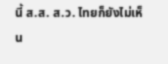นี้ ส.ส. ส.ว. ไทยก็ยังไม่เห็น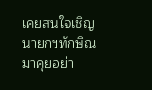เคยสนใจเชิญนายกฯทักษิณมาคุยอย่า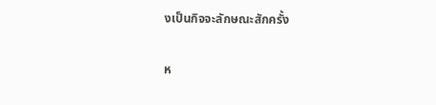งเป็นกิจจะลักษณะสักครั้ง

ห